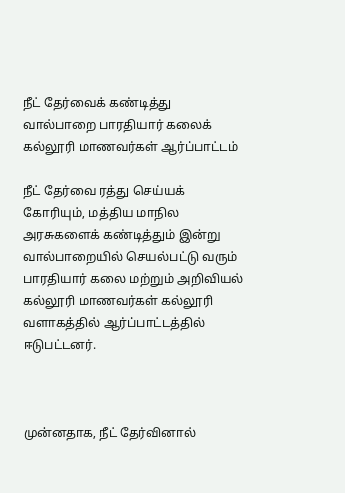நீட் தேர்வைக் கண்டித்து வால்பாறை பாரதியார் கலைக் கல்லூரி மாணவர்கள் ஆர்ப்பாட்டம்

நீட் தேர்வை ரத்து செய்யக் கோரியும், மத்திய மாநில அரசுகளைக் கண்டித்தும் இன்று வால்பாறையில் செயல்பட்டு வரும் பாரதியார் கலை மற்றும் அறிவியல் கல்லூரி மாணவர்கள் கல்லூரி வளாகத்தில் ஆர்ப்பாட்டத்தில் ஈடுபட்டனர்.



முன்னதாக, நீட் தேர்வினால்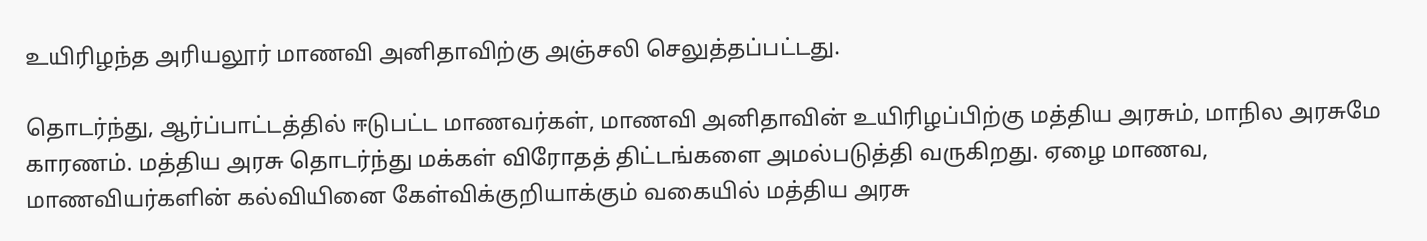உயிரிழந்த அரியலூர் மாணவி அனிதாவிற்கு அஞ்சலி செலுத்தப்பட்டது.

தொடர்ந்து, ஆர்ப்பாட்டத்தில் ஈடுபட்ட மாணவர்கள், மாணவி அனிதாவின் உயிரிழப்பிற்கு மத்திய அரசும், மாநில அரசுமே காரணம். மத்திய அரசு தொடர்ந்து மக்கள் விரோதத் திட்டங்களை அமல்படுத்தி வருகிறது. ஏழை மாணவ, மாணவியர்களின் கல்வியினை கேள்விக்குறியாக்கும் வகையில் மத்திய அரசு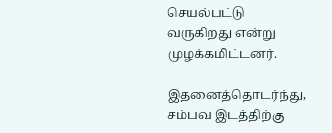செயல்பட்டு வருகிறது என்று முழக்கமிட்டனர்.

இதனைத்தொடர்ந்து, சம்பவ இடத்திற்கு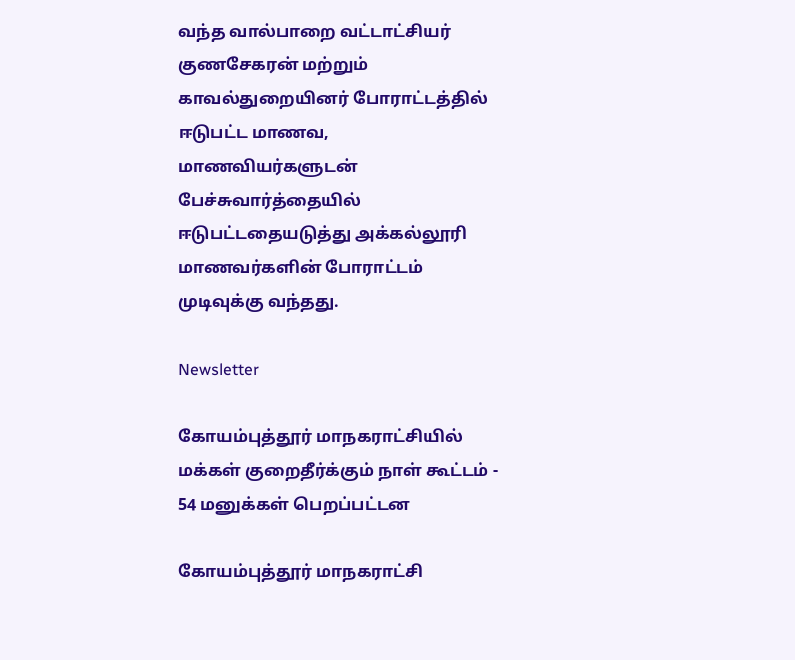வந்த வால்பாறை வட்டாட்சியர் குணசேகரன் மற்றும் காவல்துறையினர் போராட்டத்தில் ஈடுபட்ட மாணவ, மாணவியர்களுடன் பேச்சுவார்த்தையில் ஈடுபட்டதையடுத்து அக்கல்லூரி மாணவர்களின் போராட்டம் முடிவுக்கு வந்தது.

Newsletter

கோயம்புத்தூர் மாநகராட்சியில் மக்கள் குறைதீர்க்கும் நாள் கூட்டம் - 54 மனுக்கள் பெறப்பட்டன

கோயம்புத்தூர் மாநகராட்சி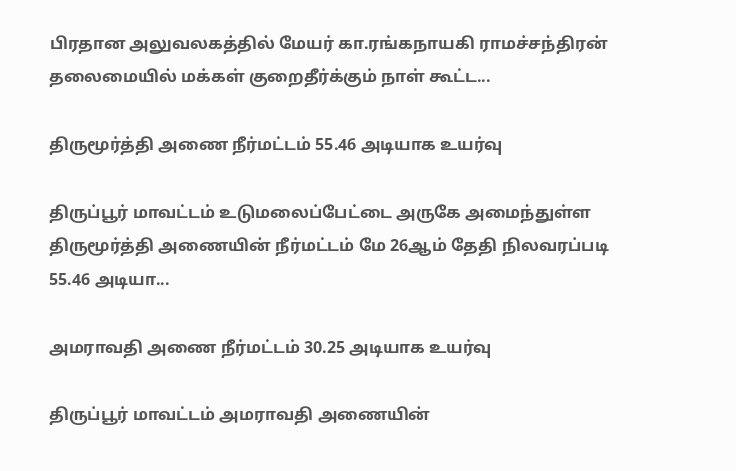பிரதான அலுவலகத்தில் மேயர் கா.ரங்கநாயகி ராமச்சந்திரன் தலைமையில் மக்கள் குறைதீர்க்கும் நாள் கூட்ட...

திருமூர்த்தி அணை நீர்மட்டம் 55.46 அடியாக உயர்வு

திருப்பூர் மாவட்டம் உடுமலைப்பேட்டை அருகே அமைந்துள்ள திருமூர்த்தி அணையின் நீர்மட்டம் மே 26ஆம் தேதி நிலவரப்படி 55.46 அடியா...

அமராவதி அணை நீர்மட்டம் 30.25 அடியாக உயர்வு

திருப்பூர் மாவட்டம் அமராவதி அணையின்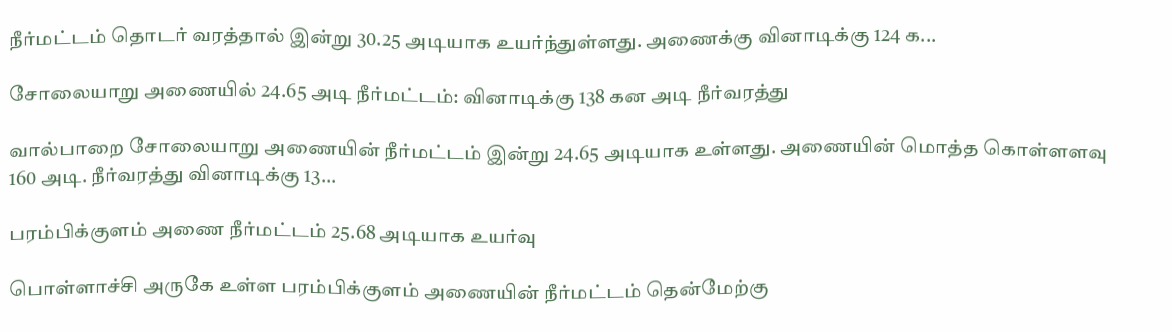நீர்மட்டம் தொடர் வரத்தால் இன்று 30.25 அடியாக உயர்ந்துள்ளது. அணைக்கு வினாடிக்கு 124 க...

சோலையாறு அணையில் 24.65 அடி நீர்மட்டம்: வினாடிக்கு 138 கன அடி நீர்வரத்து

வால்பாறை சோலையாறு அணையின் நீர்மட்டம் இன்று 24.65 அடியாக உள்ளது. அணையின் மொத்த கொள்ளளவு 160 அடி. நீர்வரத்து வினாடிக்கு 13...

பரம்பிக்குளம் அணை நீர்மட்டம் 25.68 அடியாக உயர்வு

பொள்ளாச்சி அருகே உள்ள பரம்பிக்குளம் அணையின் நீர்மட்டம் தென்மேற்கு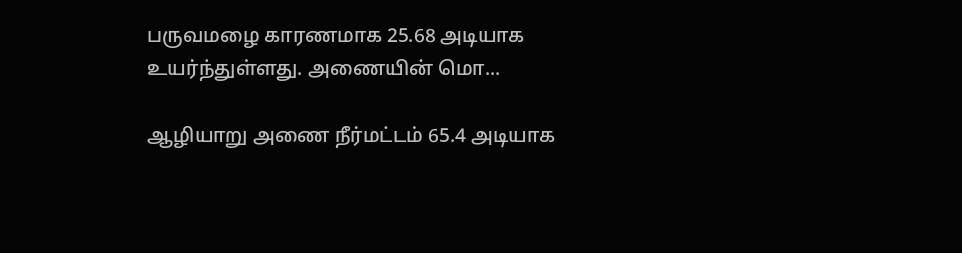பருவமழை காரணமாக 25.68 அடியாக உயர்ந்துள்ளது. அணையின் மொ...

ஆழியாறு அணை நீர்மட்டம் 65.4 அடியாக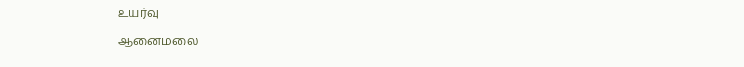உயர்வு

ஆனைமலை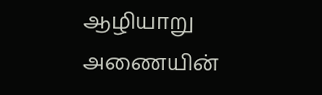ஆழியாறு அணையின்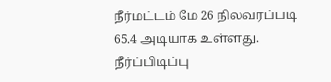நீர்மட்டம் மே 26 நிலவரப்படி 65.4 அடியாக உள்ளது. நீர்ப்பிடிப்பு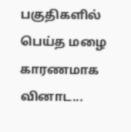பகுதிகளில் பெய்த மழை காரணமாக வினாட...